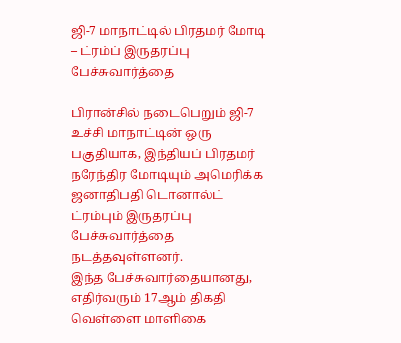ஜி-7 மாநாட்டில் பிரதமர் மோடி – ட்ரம்ப் இருதரப்பு பேச்சுவார்த்தை

பிரான்சில் நடைபெறும் ஜி-7 உச்சி மாநாட்டின் ஒரு பகுதியாக, இந்தியப் பிரதமர் நரேந்திர மோடியும் அமெரிக்க ஜனாதிபதி டொனால்ட் ட்ரம்பும் இருதரப்பு பேச்சுவார்த்தை நடத்தவுள்ளனர்.
இந்த பேச்சுவார்தையானது, எதிர்வரும் 17ஆம் திகதி வெள்ளை மாளிகை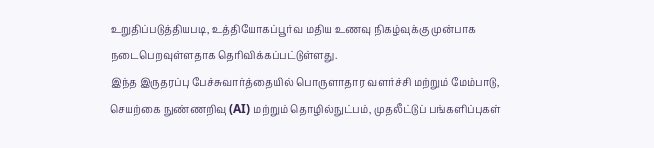உறுதிப்படுத்தியபடி, உத்தியோகப்பூர்வ மதிய உணவு நிகழ்வுக்கு முன்பாக நடைபெறவுள்ளதாக தெரிவிக்கப்பட்டுள்ளது.
இந்த இருதரப்பு பேச்சுவார்த்தையில் பொருளாதார வளர்ச்சி மற்றும் மேம்பாடு, செயற்கை நுண்ணறிவு (AI) மற்றும் தொழில்நுட்பம், முதலீட்டுப் பங்களிப்புகள்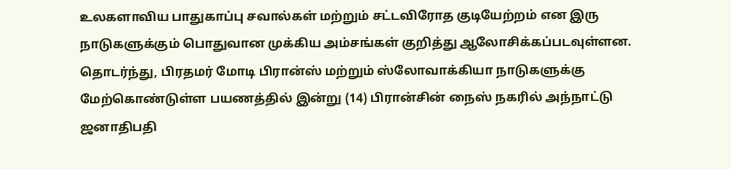உலகளாவிய பாதுகாப்பு சவால்கள் மற்றும் சட்டவிரோத குடியேற்றம் என இரு நாடுகளுக்கும் பொதுவான முக்கிய அம்சங்கள் குறித்து ஆலோசிக்கப்படவுள்ளன.
தொடர்ந்து, பிரதமர் மோடி பிரான்ஸ் மற்றும் ஸ்லோவாக்கியா நாடுகளுக்கு மேற்கொண்டுள்ள பயணத்தில் இன்று (14) பிரான்சின் நைஸ் நகரில் அந்நாட்டு ஜனாதிபதி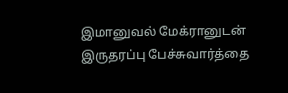இமானுவல் மேக்ரானுடன் இருதரப்பு பேச்சுவார்த்தை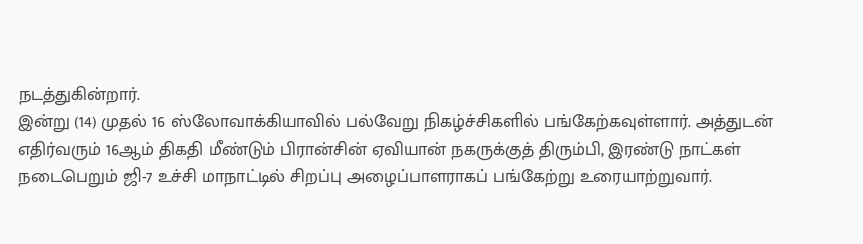நடத்துகின்றார்.
இன்று (14) முதல் 16 ஸ்லோவாக்கியாவில் பல்வேறு நிகழ்ச்சிகளில் பங்கேற்கவுள்ளார். அத்துடன் எதிர்வரும் 16ஆம் திகதி மீண்டும் பிரான்சின் ஏவியான் நகருக்குத் திரும்பி, இரண்டு நாட்கள் நடைபெறும் ஜி-7 உச்சி மாநாட்டில் சிறப்பு அழைப்பாளராகப் பங்கேற்று உரையாற்றுவார்.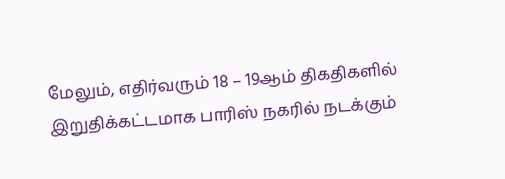மேலும், எதிர்வரும் 18 – 19ஆம் திகதிகளில் இறுதிக்கட்டமாக பாரிஸ் நகரில் நடக்கும்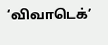‘விவாடெக்’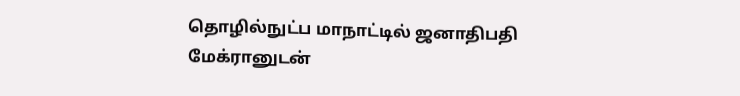தொழில்நுட்ப மாநாட்டில் ஜனாதிபதி மேக்ரானுடன்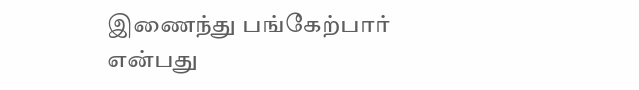இணைந்து பங்கேற்பார் என்பது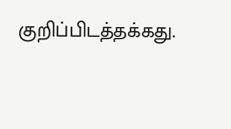குறிப்பிடத்தக்கது.